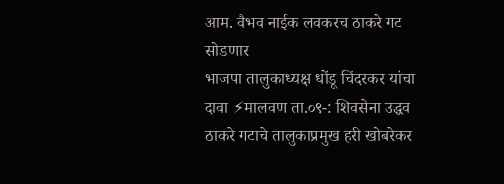आम. वैभव नाईक लवकरच ठाकरे गट सोडणार
भाजपा तालुकाध्यक्ष धोंडू चिंदरकर यांचा दावा ⚡मालवण ता.०९-: शिवसेना उद्धव ठाकरे गटाचे तालुकाप्रमुख हरी खोबरेकर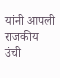यांनी आपली राजकीय उंची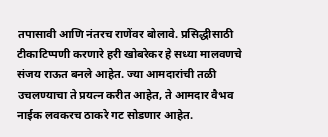तपासावी आणि नंतरच राणेंवर बोलावे. प्रसिद्धीसाठी टीकाटिप्पणी करणारे हरी खोबरेकर हे सध्या मालवणचे संजय राऊत बनले आहेत. ज्या आमदारांची तळी उचलण्याचा ते प्रयत्न करीत आहेत, ते आमदार वैभव नाईक लवकरच ठाकरे गट सोडणार आहेत.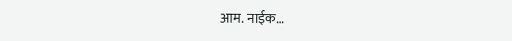आम. नाईक…